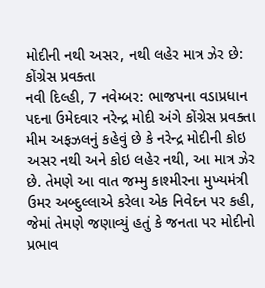મોદીની નથી અસર, નથી લહેર માત્ર ઝેર છે: કોંગ્રેસ પ્રવક્તા
નવી દિલ્હી, 7 નવેમ્બર: ભાજપના વડાપ્રધાન પદના ઉમેદવાર નરેન્દ્ર મોદી અંગે કોંગ્રેસ પ્રવક્તા મીમ અફઝલનું કહેવું છે કે નરેન્દ્ર મોદીની કોઇ અસર નથી અને કોઇ લહેર નથી, આ માત્ર ઝેર છે. તેમણે આ વાત જમ્મુ કાશ્મીરના મુખ્યમંત્રી ઉમર અબ્દુલ્લાએ કરેલા એક નિવેદન પર કહી, જેમાં તેમણે જણાવ્યું હતું કે જનતા પર મોદીનો પ્રભાવ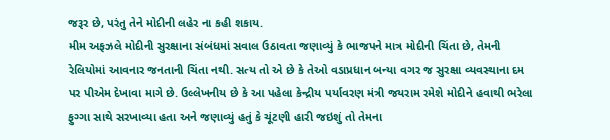જરૂર છે, પરંતુ તેને મોદીની લહેર ના કહી શકાય.
મીમ અફઝલે મોદીની સુરક્ષાના સંબંધમાં સવાલ ઉઠાવતા જણાવ્યું કે ભાજપને માત્ર મોદીની ચિંતા છે, તેમની રેલિયોમાં આવનાર જનતાની ચિંતા નથી. સત્ય તો એ છે કે તેઓ વડાપ્રધાન બન્યા વગર જ સુરક્ષા વ્યવસ્થાના દમ પર પીએમ દેખાવા માગે છે. ઉલ્લેખનીય છે કે આ પહેલા કેન્દ્રીય પર્યાવરણ મંત્રી જયરામ રમેશે મોદીને હવાથી ભરેલા ફુગ્ગા સાથે સરખાવ્યા હતા અને જણાવ્યું હતું કે ચૂંટણી હારી જઇશું તો તેમના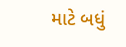માટે બધું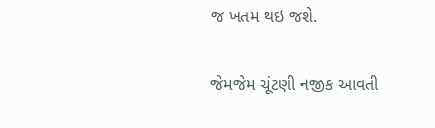જ ખતમ થઇ જશે.

જેમજેમ ચૂંટણી નજીક આવતી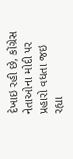દેખાઇ રહી છે, કોંગ્રેસ નેતાઓના મોદી પર પ્રહારો વધતા જઇ રહ્યા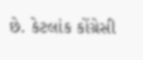છે. કેટલાંક કોંગ્રેસી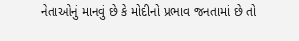નેતાઓનું માનવું છે કે મોદીનો પ્રભાવ જનતામાં છે તો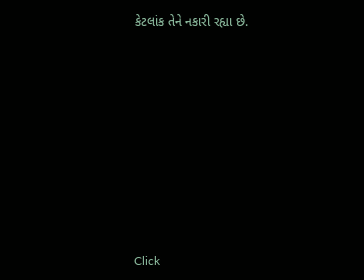કેટલાંક તેને નકારી રહ્યા છે.












Click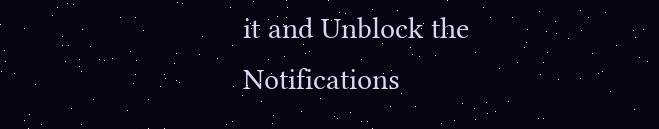it and Unblock the Notifications